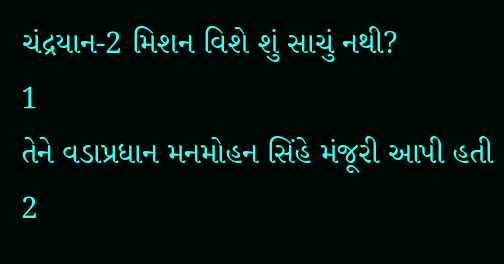ચંદ્રયાન-2 મિશન વિશે શું સાચું નથી?
1
તેને વડાપ્રધાન મનમોહન સિંહે મંજૂરી આપી હતી
2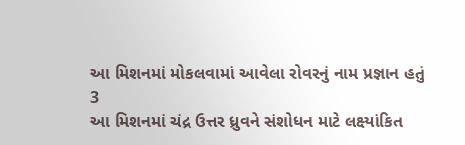આ મિશનમાં મોકલવામાં આવેલા રોવરનું નામ પ્રજ્ઞાન હતું
3
આ મિશનમાં ચંદ્ર ઉત્તર ધ્રુવને સંશોધન માટે લક્ષ્યાંકિત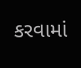કરવામાં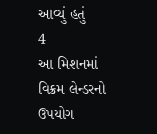આવ્યું હતું
4
આ મિશનમાં વિક્રમ લેન્ડરનો ઉપયોગ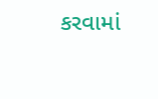કરવામાં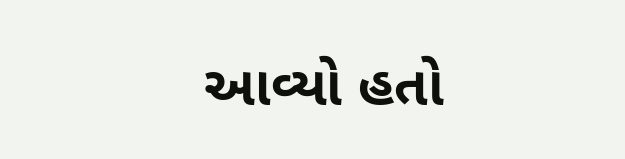આવ્યો હતો